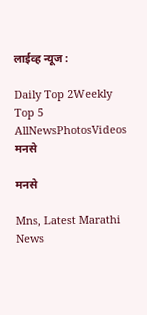लाईव्ह न्यूज :

Daily Top 2Weekly Top 5
AllNewsPhotosVideos
मनसे

मनसे

Mns, Latest Marathi News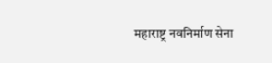महाराष्ट्र नवनिर्माण सेना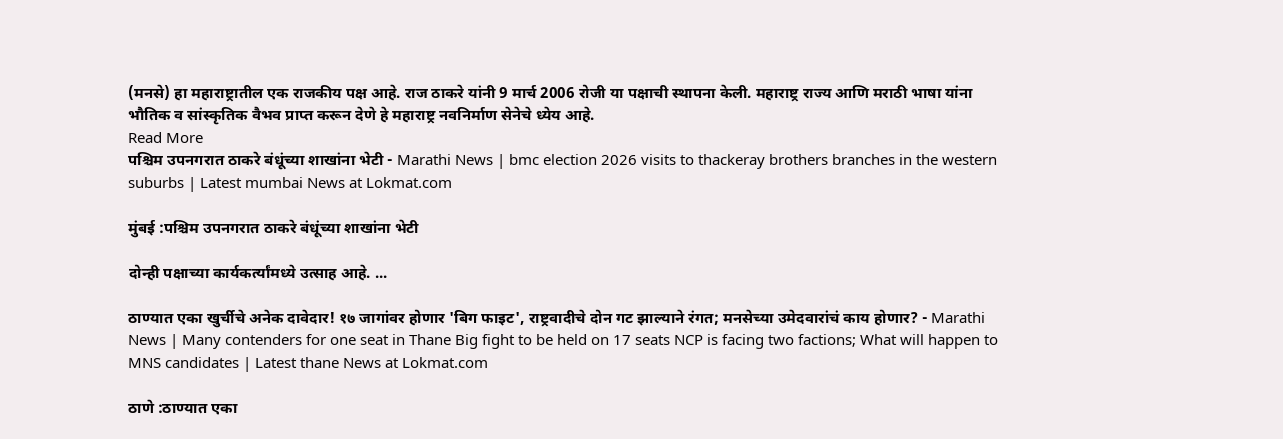(मनसे) हा महाराष्ट्रातील एक राजकीय पक्ष आहे. राज ठाकरे यांनी 9 मार्च 2006 रोजी या पक्षाची स्थापना केली. महाराष्ट्र राज्य आणि मराठी भाषा यांना भौतिक व सांस्कृतिक वैभव प्राप्त करून देणे हे महाराष्ट्र नवनिर्माण सेनेचे ध्येय आहे.
Read More
पश्चिम उपनगरात ठाकरे बंधूंच्या शाखांना भेटी - Marathi News | bmc election 2026 visits to thackeray brothers branches in the western suburbs | Latest mumbai News at Lokmat.com

मुंबई :पश्चिम उपनगरात ठाकरे बंधूंच्या शाखांना भेटी

दोन्ही पक्षाच्या कार्यकर्त्यांमध्ये उत्साह आहे. ...

ठाण्यात एका खुर्चीचे अनेक दावेदार! १७ जागांवर होणार 'बिग फाइट', राष्ट्रवादीचे दोन गट झाल्याने रंगत; मनसेच्या उमेदवारांचं काय होणार? - Marathi News | Many contenders for one seat in Thane Big fight to be held on 17 seats NCP is facing two factions; What will happen to MNS candidates | Latest thane News at Lokmat.com

ठाणे :ठाण्यात एका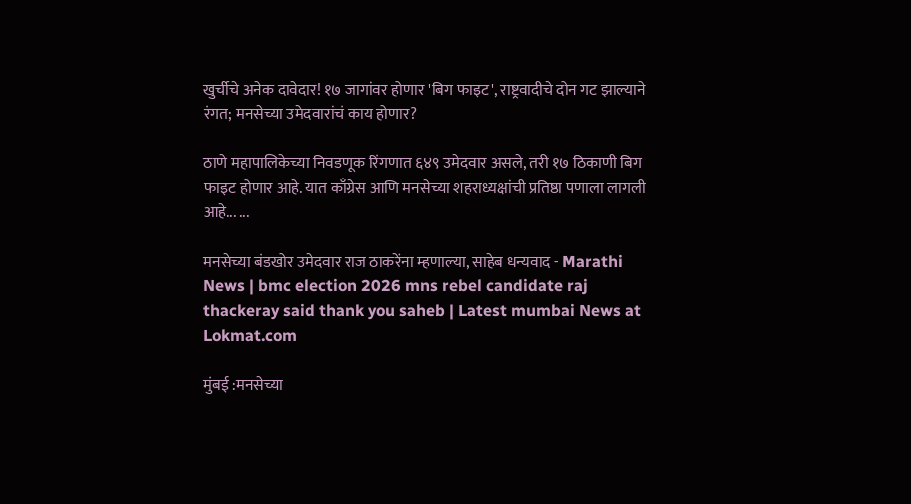खुर्चीचे अनेक दावेदार! १७ जागांवर होणार 'बिग फाइट', राष्ट्रवादीचे दोन गट झाल्याने रंगत; मनसेच्या उमेदवारांचं काय होणार?

ठाणे महापालिकेच्या निवडणूक रिंगणात ६४९ उमेदवार असले, तरी १७ ठिकाणी बिग फाइट होणार आहे. यात काँग्रेस आणि मनसेच्या शहराध्यक्षांची प्रतिष्ठा पणाला लागली आहे... ...

मनसेच्या बंडखोर उमेदवार राज ठाकरेंना म्हणाल्या, साहेब धन्यवाद - Marathi News | bmc election 2026 mns rebel candidate raj thackeray said thank you saheb | Latest mumbai News at Lokmat.com

मुंबई :मनसेच्या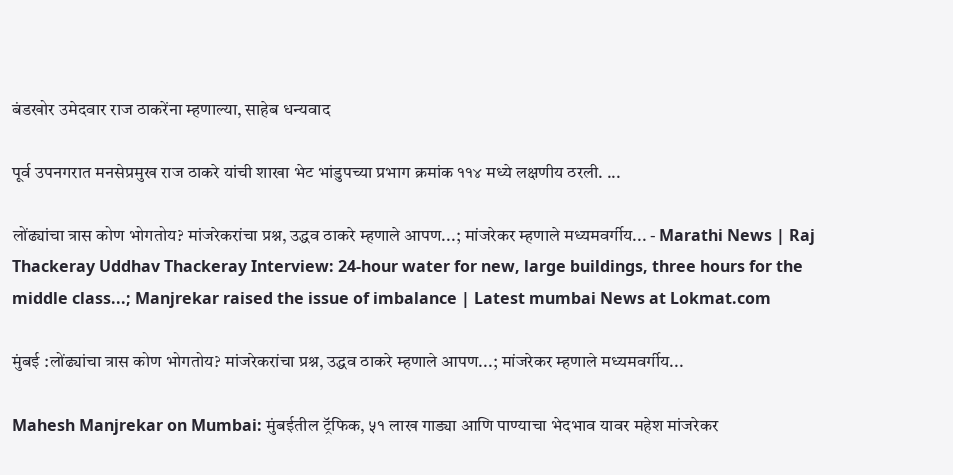बंडखोर उमेदवार राज ठाकरेंना म्हणाल्या, साहेब धन्यवाद

पूर्व उपनगरात मनसेप्रमुख राज ठाकरे यांची शाखा भेट भांडुपच्या प्रभाग क्रमांक ११४ मध्ये लक्षणीय ठरली. ...

लोंढ्यांचा त्रास कोण भोगतोय? मांजरेकरांचा प्रश्न, उद्धव ठाकरे म्हणाले आपण...; मांजरेकर म्हणाले मध्यमवर्गीय... - Marathi News | Raj Thackeray Uddhav Thackeray Interview: 24-hour water for new, large buildings, three hours for the middle class...; Manjrekar raised the issue of imbalance | Latest mumbai News at Lokmat.com

मुंबई :लोंढ्यांचा त्रास कोण भोगतोय? मांजरेकरांचा प्रश्न, उद्धव ठाकरे म्हणाले आपण...; मांजरेकर म्हणाले मध्यमवर्गीय...

Mahesh Manjrekar on Mumbai: मुंबईतील ट्रॅफिक, ५१ लाख गाड्या आणि पाण्याचा भेदभाव यावर महेश मांजरेकर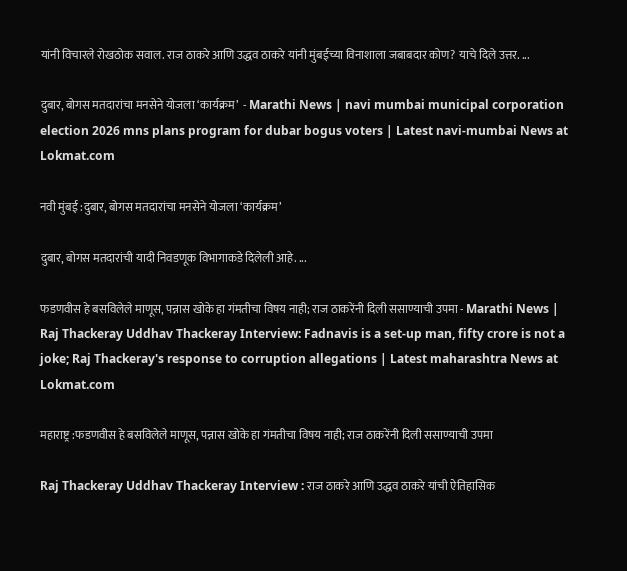यांनी विचारले रोखठोक सवाल. राज ठाकरे आणि उद्धव ठाकरे यांनी मुंबईच्या विनाशाला जबाबदार कोण? याचे दिले उत्तर. ...

दुबार, बोगस मतदारांचा मनसेने योजला ‘कार्यक्रम’  - Marathi News | navi mumbai municipal corporation election 2026 mns plans program for dubar bogus voters | Latest navi-mumbai News at Lokmat.com

नवी मुंबई :दुबार, बोगस मतदारांचा मनसेने योजला ‘कार्यक्रम’

दुबार, बोगस मतदारांची यादी निवडणूक विभागाकडे दिलेली आहे. ...

फडणवीस हे बसविलेले माणूस, पन्नास खोके हा गंमतीचा विषय नाही; राज ठाकरेंनी दिली ससाण्याची उपमा - Marathi News | Raj Thackeray Uddhav Thackeray Interview: Fadnavis is a set-up man, fifty crore is not a joke; Raj Thackeray's response to corruption allegations | Latest maharashtra News at Lokmat.com

महाराष्ट्र :फडणवीस हे बसविलेले माणूस, पन्नास खोके हा गंमतीचा विषय नाही; राज ठाकरेंनी दिली ससाण्याची उपमा

Raj Thackeray Uddhav Thackeray Interview : राज ठाकरे आणि उद्धव ठाकरे यांची ऐतिहासिक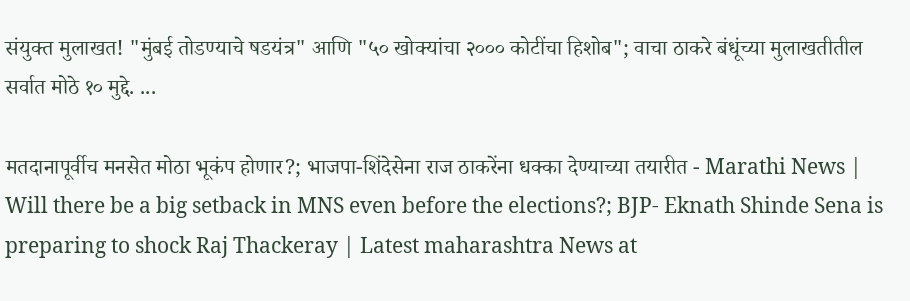संयुक्त मुलाखत! "मुंबई तोडण्याचे षडयंत्र" आणि "५० खोक्यांचा २००० कोटींचा हिशोब"; वाचा ठाकरे बंधूंच्या मुलाखतीतील सर्वात मोठे १० मुद्दे. ...

मतदानापूर्वीच मनसेत मोठा भूकंप होणार?; भाजपा-शिंदेसेना राज ठाकरेंना धक्का देण्याच्या तयारीत - Marathi News | Will there be a big setback in MNS even before the elections?; BJP- Eknath Shinde Sena is preparing to shock Raj Thackeray | Latest maharashtra News at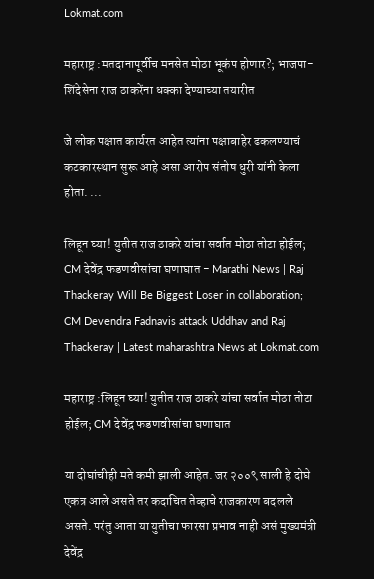Lokmat.com

महाराष्ट्र :मतदानापूर्वीच मनसेत मोठा भूकंप होणार?; भाजपा-शिंदेसेना राज ठाकरेंना धक्का देण्याच्या तयारीत

जे लोक पक्षात कार्यरत आहेत त्यांना पक्षाबाहेर ढकलण्याचं कटकारस्थान सुरू आहे असा आरोप संतोष धुरी यांनी केला होता. ...

लिहून घ्या! युतीत राज ठाकरे यांचा सर्वात मोठा तोटा होईल; CM देवेंद्र फडणवीसांचा घणाघात - Marathi News | Raj Thackeray Will Be Biggest Loser in collaboration; CM Devendra Fadnavis attack Uddhav and Raj Thackeray | Latest maharashtra News at Lokmat.com

महाराष्ट्र :लिहून घ्या! युतीत राज ठाकरे यांचा सर्वात मोठा तोटा होईल; CM देवेंद्र फडणवीसांचा घणाघात

या दोघांचीही मते कमी झाली आहेत. जर २००९ साली हे दोघे एकत्र आले असते तर कदाचित तेव्हाचे राजकारण बदलले असते. परंतु आता या युतीचा फारसा प्रभाव नाही असं मुख्यमंत्री देवेंद्र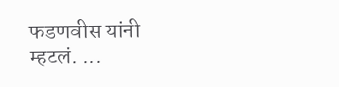फडणवीस यांनी म्हटलं. ...